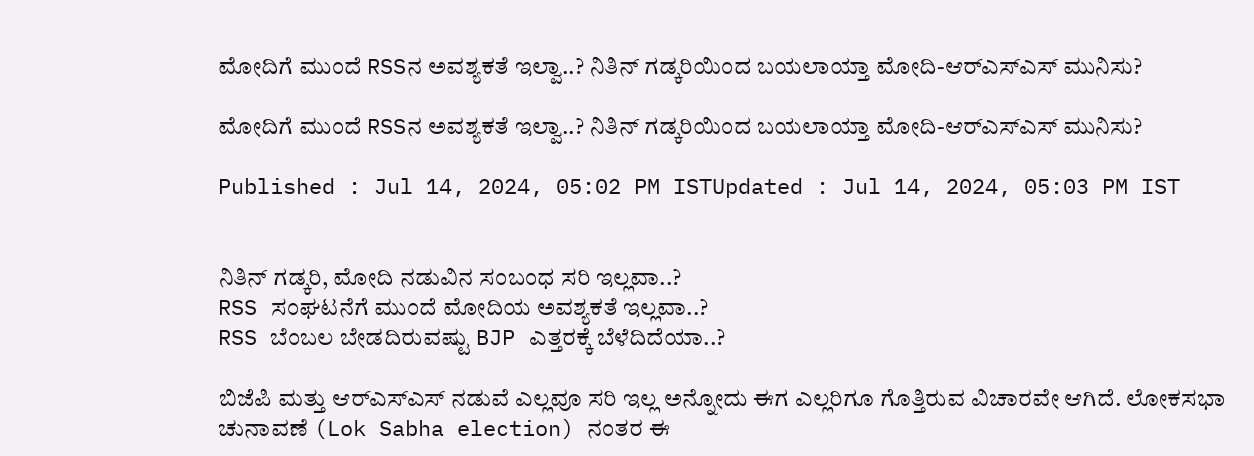ಮೋದಿಗೆ ಮುಂದೆ RSSನ ಅವಶ್ಯಕತೆ ಇಲ್ವಾ..? ನಿತಿನ್ ಗಡ್ಕರಿಯಿಂದ ಬಯಲಾಯ್ತಾ ಮೋದಿ-ಆರ್‌ಎಸ್ಎಸ್ ಮುನಿಸು?

ಮೋದಿಗೆ ಮುಂದೆ RSSನ ಅವಶ್ಯಕತೆ ಇಲ್ವಾ..? ನಿತಿನ್ ಗಡ್ಕರಿಯಿಂದ ಬಯಲಾಯ್ತಾ ಮೋದಿ-ಆರ್‌ಎಸ್ಎಸ್ ಮುನಿಸು?

Published : Jul 14, 2024, 05:02 PM ISTUpdated : Jul 14, 2024, 05:03 PM IST


ನಿತಿನ್ ಗಡ್ಕರಿ, ಮೋದಿ ನಡುವಿನ ಸಂಬಂಧ ಸರಿ ಇಲ್ಲವಾ..?
RSS ಸಂಘಟನೆಗೆ ಮುಂದೆ ಮೋದಿಯ ಅವಶ್ಯಕತೆ ಇಲ್ಲವಾ..?
RSS ಬೆಂಬಲ ಬೇಡದಿರುವಷ್ಟು BJP ಎತ್ತರಕ್ಕೆ ಬೆಳೆದಿದೆಯಾ..?

ಬಿಜೆಪಿ ಮತ್ತು ಆರ್‌ಎಸ್‌ಎಸ್‌ ನಡುವೆ ಎಲ್ಲವೂ ಸರಿ ಇಲ್ಲ ಅನ್ನೋದು ಈಗ ಎಲ್ಲರಿಗೂ ಗೊತ್ತಿರುವ ವಿಚಾರವೇ ಆಗಿದೆ. ಲೋಕಸಭಾ ಚುನಾವಣೆ (Lok Sabha election) ನಂತರ ಈ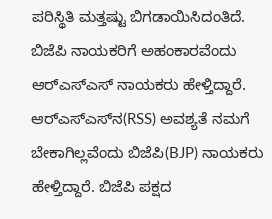ಪರಿಸ್ಥಿತಿ ಮತ್ತಷ್ಟು ಬಿಗಡಾಯಿಸಿದಂತಿದೆ. ಬಿಜೆಪಿ ನಾಯಕರಿಗೆ ಅಹಂಕಾರವೆಂದು ಆರ್‌ಎಸ್‌ಎಸ್ ನಾಯಕರು ಹೇಳ್ತಿದ್ದಾರೆ. ಆರ್‌ಎಸ್‌ಎಸ್‌ನ(RSS) ಅವಶ್ಯತೆ ನಮಗೆ ಬೇಕಾಗಿಲ್ಲವೆಂದು ಬಿಜೆಪಿ(BJP) ನಾಯಕರು ಹೇಳ್ತಿದ್ದಾರೆ. ಬಿಜೆಪಿ ಪಕ್ಷದ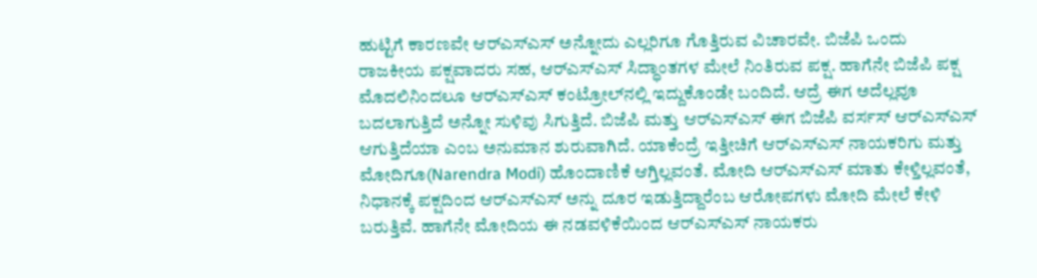ಹುಟ್ಟಿಗೆ ಕಾರಣವೇ ಆರ್‌ಎಸ್‌ಎಸ್‌ ಅನ್ನೋದು ಎಲ್ಲರಿಗೂ ಗೊತ್ತಿರುವ ವಿಚಾರವೇ. ಬಿಜೆಪಿ ಒಂದು ರಾಜಕೀಯ ಪಕ್ಷವಾದರು ಸಹ, ಆರ್‌ಎಸ್‌ಎಸ್‌ ಸಿದ್ಧಾಂತಗಳ ಮೇಲೆ ನಿಂತಿರುವ ಪಕ್ಷ. ಹಾಗೆನೇ ಬಿಜೆಪಿ ಪಕ್ಷ ಮೊದಲಿನಿಂದಲೂ ಆರ್‌ಎಸ್‌ಎಸ್‌ ಕಂಟ್ರೋಲ್‌ನಲ್ಲಿ ಇದ್ದುಕೊಂಡೇ ಬಂದಿದೆ. ಆದ್ರೆ ಈಗ ಅದೆಲ್ಲವೂ ಬದಲಾಗುತ್ತಿದೆ ಅನ್ನೋ ಸುಳಿವು ಸಿಗುತ್ತಿದೆ. ಬಿಜೆಪಿ ಮತ್ತು ಆರ್‌ಎಸ್‌ಎಸ್‌ ಈಗ ಬಿಜೆಪಿ ವರ್ಸಸ್ ಆರ್‌ಎಸ್‌ಎಸ್‌ ಆಗುತ್ತಿದೆಯಾ ಎಂಬ ಅನುಮಾನ ಶುರುವಾಗಿದೆ. ಯಾಕೆಂದ್ರೆ ಇತ್ತೀಚಿಗೆ ಆರ್‌ಎಸ್‌ಎಸ್‌ ನಾಯಕರಿಗು ಮತ್ತು ಮೋದಿಗೂ(Narendra Modi) ಹೊಂದಾಣಿಕೆ ಆಗ್ತಿಲ್ಲವಂತೆ. ಮೋದಿ ಆರ್‌ಎಸ್‌ಎಸ್‌ ಮಾತು ಕೇಳ್ತಿಲ್ಲವಂತೆ, ನಿಧಾನಕ್ಕೆ ಪಕ್ಷದಿಂದ ಆರ್‌ಎಸ್‌ಎಸ್‌ ಅನ್ನು ದೂರ ಇಡುತ್ತಿದ್ದಾರೆಂಬ ಆರೋಪಗಳು ಮೋದಿ ಮೇಲೆ ಕೇಳಿ ಬರುತ್ತಿವೆ. ಹಾಗೆನೇ ಮೋದಿಯ ಈ ನಡವಳಿಕೆಯಿಂದ ಆರ್‌ಎಸ್‌ಎಸ್‌ ನಾಯಕರು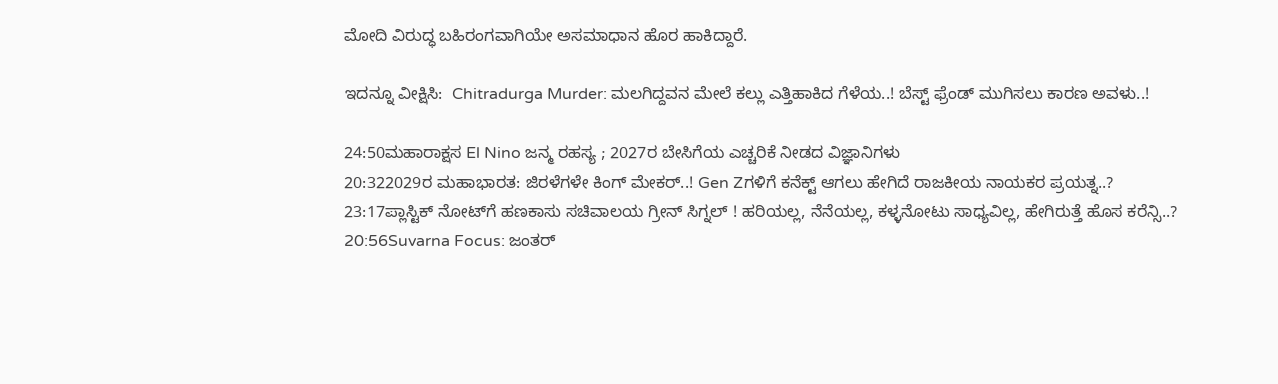ಮೋದಿ ವಿರುದ್ಧ ಬಹಿರಂಗವಾಗಿಯೇ ಅಸಮಾಧಾನ ಹೊರ ಹಾಕಿದ್ದಾರೆ.

ಇದನ್ನೂ ವೀಕ್ಷಿಸಿ:  Chitradurga Murder: ಮಲಗಿದ್ದವನ ಮೇಲೆ ಕಲ್ಲು ಎತ್ತಿಹಾಕಿದ ಗೆಳೆಯ..! ಬೆಸ್ಟ್ ಫ್ರೆಂಡ್ ಮುಗಿಸಲು ಕಾರಣ ಅವಳು..!

24:50ಮಹಾರಾಕ್ಷಸ El Nino ಜನ್ಮ ರಹಸ್ಯ ; 2027ರ ಬೇಸಿಗೆಯ ಎಚ್ಚರಿಕೆ ನೀಡದ ವಿಜ್ಞಾನಿಗಳು
20:322029ರ ಮಹಾಭಾರತ: ಜಿರಳೆಗಳೇ ಕಿಂಗ್ ಮೇಕರ್..! Gen Zಗಳಿಗೆ ಕನೆಕ್ಟ್ ಆಗಲು ಹೇಗಿದೆ ರಾಜಕೀಯ ನಾಯಕರ ಪ್ರಯತ್ನ..?
23:17ಪ್ಲಾಸ್ಟಿಕ್ ನೋಟ್‌ಗೆ ಹಣಕಾಸು ಸಚಿವಾಲಯ ಗ್ರೀನ್ ಸಿಗ್ನಲ್ ! ಹರಿಯಲ್ಲ, ನೆನೆಯಲ್ಲ, ಕಳ್ಳನೋಟು ಸಾಧ್ಯವಿಲ್ಲ, ಹೇಗಿರುತ್ತೆ ಹೊಸ ಕರೆನ್ಸಿ..?
20:56Suvarna Focus: ಜಂತರ್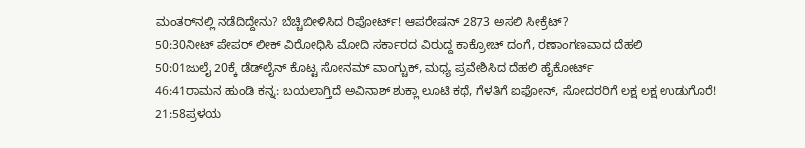ಮಂತರ್‌ನಲ್ಲಿ ನಡೆದಿದ್ದೇನು? ಬೆಚ್ಚಿಬೀಳಿಸಿದ ರಿಪೋರ್ಟ್! ಆಪರೇಷನ್ 2873 ಅಸಲಿ ಸೀಕ್ರೆಟ್?
50:30ನೀಟ್ ಪೇಪರ್ ಲೀಕ್ ವಿರೋಧಿಸಿ ಮೋದಿ ಸರ್ಕಾರದ ವಿರುದ್ದ ಕಾಕ್ರೋಚ್ ದಂಗೆ, ರಣಾಂಗಣವಾದ ದೆಹಲಿ
50:01ಜುಲೈ 20ಕ್ಕೆ ಡೆಡ್‌ಲೈನ್ ಕೊಟ್ಟ ಸೋನಮ್ ವಾಂಗ್ಚುಕ್, ಮಧ್ಯ ಪ್ರವೇಶಿಸಿದ ದೆಹಲಿ ಹೈಕೋರ್ಟ್
46:41ರಾಮನ ಹುಂಡಿ ಕನ್ನ: ಬಯಲಾಗ್ತಿದೆ ಅವಿನಾಶ್ ಶುಕ್ಲಾ ಲೂಟಿ ಕಥೆ, ಗೆಳತಿಗೆ ಐಫೋನ್, ಸೋದರರಿಗೆ ಲಕ್ಷ ಲಕ್ಷ ಉಡುಗೊರೆ!
21:58ಪ್ರಳಯ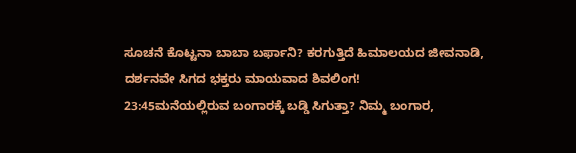ಸೂಚನೆ ಕೊಟ್ಟನಾ ಬಾಬಾ ಬರ್ಫಾನಿ? ಕರಗುತ್ತಿದೆ ಹಿಮಾಲಯದ ಜೀವನಾಡಿ, ದರ್ಶನವೇ ಸಿಗದ ಭಕ್ತರು ಮಾಯವಾದ ಶಿವಲಿಂಗ!
23:45ಮನೆಯಲ್ಲಿರುವ ಬಂಗಾರಕ್ಕೆ ಬಡ್ಡಿ ಸಿಗುತ್ತಾ? ನಿಮ್ಮ ಬಂಗಾರ,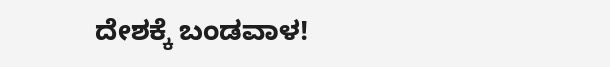ದೇಶಕ್ಕೆ ಬಂಡವಾಳ!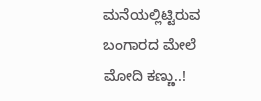ಮನೆಯಲ್ಲಿಟ್ಟಿರುವ ಬಂಗಾರದ ಮೇಲೆ ಮೋದಿ ಕಣ್ಣು..!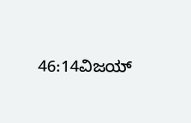46:14ವಿಜಯ್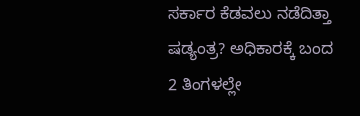ಸರ್ಕಾರ ಕೆಡವಲು ನಡೆದಿತ್ತಾ ಷಡ್ಯಂತ್ರ? ಅಧಿಕಾರಕ್ಕೆ ಬಂದ 2 ತಿಂಗಳಲ್ಲೇ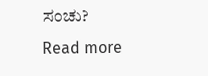ಸಂಚು?
Read more